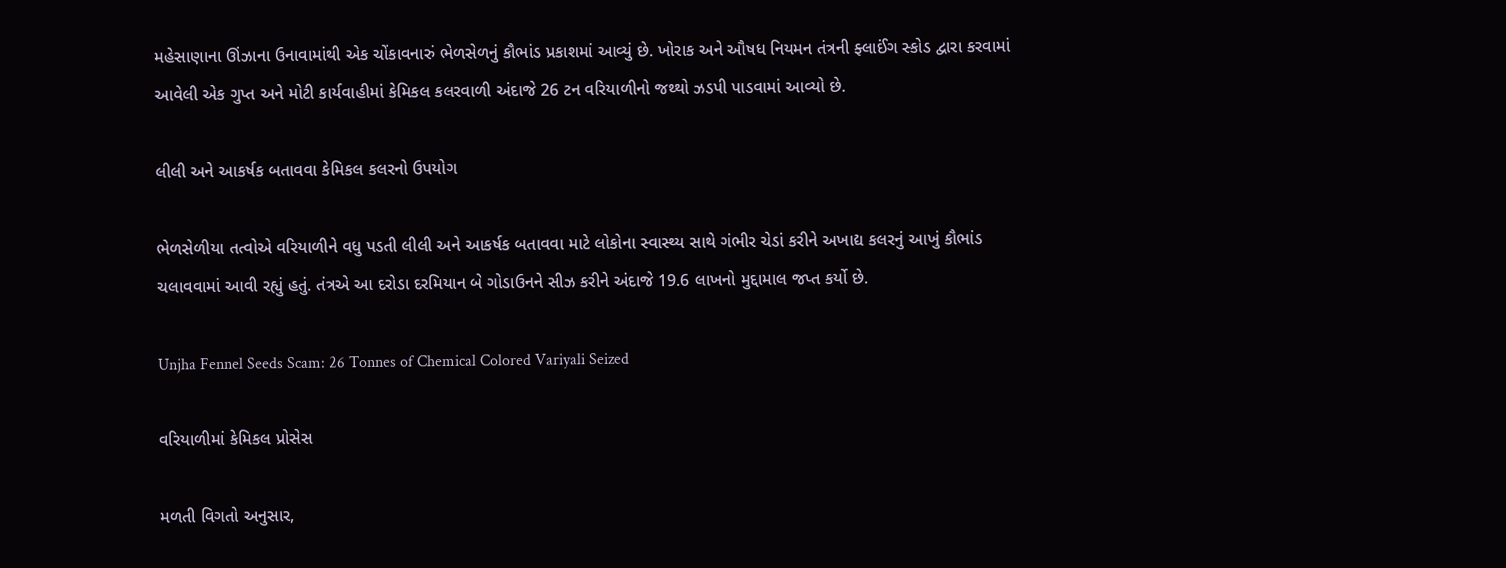મહેસાણાના ઊંઝાના ઉનાવામાંથી એક ચોંકાવનારું ભેળસેળનું કૌભાંડ પ્રકાશમાં આવ્યું છે. ખોરાક અને ઔષધ નિયમન તંત્રની ફ્લાઈંગ સ્કોડ દ્વારા કરવામાં આવેલી એક ગુપ્ત અને મોટી કાર્યવાહીમાં કેમિકલ કલરવાળી અંદાજે 26 ટન વરિયાળીનો જથ્થો ઝડપી પાડવામાં આવ્યો છે.

લીલી અને આકર્ષક બતાવવા કેમિકલ કલરનો ઉપયોગ

ભેળસેળીયા તત્વોએ વરિયાળીને વધુ પડતી લીલી અને આકર્ષક બતાવવા માટે લોકોના સ્વાસ્થ્ય સાથે ગંભીર ચેડાં કરીને અખાદ્ય કલરનું આખું કૌભાંડ ચલાવવામાં આવી રહ્યું હતું. તંત્રએ આ દરોડા દરમિયાન બે ગોડાઉનને સીઝ કરીને અંદાજે 19.6 લાખનો મુદ્દામાલ જપ્ત કર્યો છે.

Unjha Fennel Seeds Scam: 26 Tonnes of Chemical Colored Variyali Seized

વરિયાળીમાં કેમિકલ પ્રોસેસ

મળતી વિગતો અનુસાર,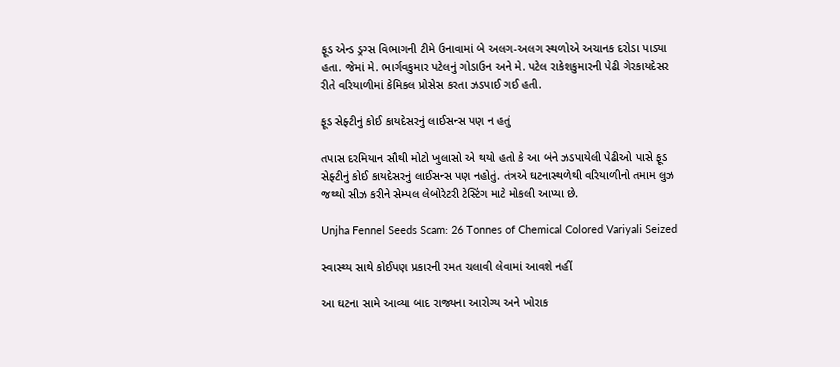ફૂડ એન્ડ ડ્રગ્સ વિભાગની ટીમે ઉનાવામાં બે અલગ-અલગ સ્થળોએ અચાનક દરોડા પાડ્યા હતા. જેમાં મે. ભાર્ગવકુમાર પટેલનું ગોડાઉન અને મે. પટેલ રાકેશકુમારની પેઢી ગેરકાયદેસર રીતે વરિયાળીમાં કેમિકલ પ્રોસેસ કરતા ઝડપાઈ ગઈ હતી.

ફૂડ સેફ્ટીનું કોઈ કાયદેસરનું લાઈસન્સ પણ ન હતું

તપાસ દરમિયાન સૌથી મોટો ખુલાસો એ થયો હતો કે આ બંને ઝડપાયેલી પેઢીઓ પાસે ફૂડ સેફ્ટીનું કોઈ કાયદેસરનું લાઈસન્સ પણ નહોતું. તંત્રએ ઘટનાસ્થળેથી વરિયાળીનો તમામ લુઝ જથ્થો સીઝ કરીને સેમ્પલ લેબોરેટરી ટેસ્ટિંગ માટે મોકલી આપ્યા છે.

Unjha Fennel Seeds Scam: 26 Tonnes of Chemical Colored Variyali Seized

સ્વાસ્થ્ય સાથે કોઈપણ પ્રકારની રમત ચલાવી લેવામાં આવશે નહીં

આ ઘટના સામે આવ્યા બાદ રાજ્યના આરોગ્ય અને ખોરાક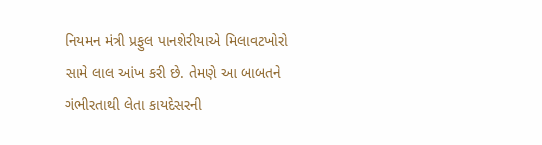નિયમન મંત્રી પ્રફુલ પાનશેરીયાએ મિલાવટખોરો સામે લાલ આંખ કરી છે. તેમણે આ બાબતને ગંભીરતાથી લેતા કાયદેસરની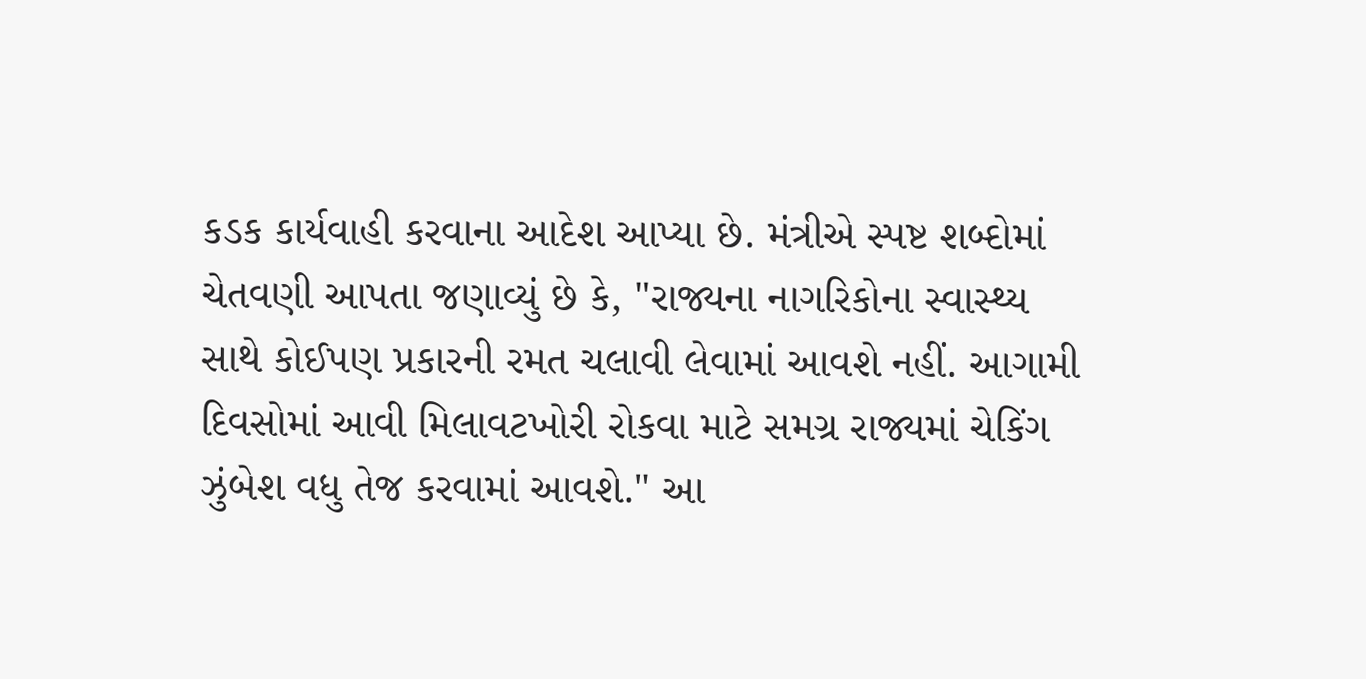કડક કાર્યવાહી કરવાના આદેશ આપ્યા છે. મંત્રીએ સ્પષ્ટ શબ્દોમાં ચેતવણી આપતા જણાવ્યું છે કે, "રાજ્યના નાગરિકોના સ્વાસ્થ્ય સાથે કોઈપણ પ્રકારની રમત ચલાવી લેવામાં આવશે નહીં. આગામી દિવસોમાં આવી મિલાવટખોરી રોકવા માટે સમગ્ર રાજ્યમાં ચેકિંગ ઝુંબેશ વધુ તેજ કરવામાં આવશે." આ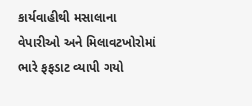કાર્યવાહીથી મસાલાના વેપારીઓ અને મિલાવટખોરોમાં ભારે ફફડાટ વ્યાપી ગયો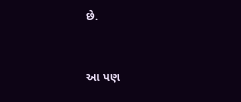છે.


આ પણ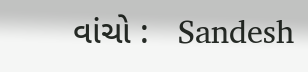વાંચો :   Sandesh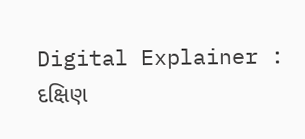Digital Explainer : દક્ષિણ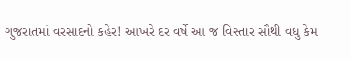ગુજરાતમાં વરસાદનો કહેર! આખરે દર વર્ષે આ જ વિસ્તાર સૌથી વધુ કેમ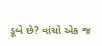ડૂબે છે? વાંચો એક જ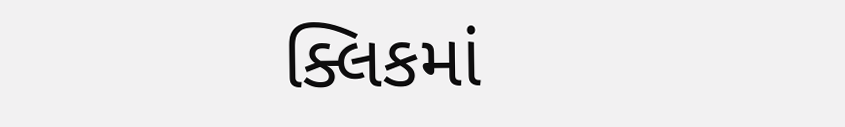ક્લિકમાં